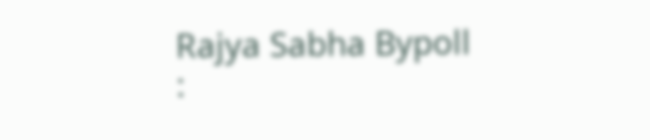Rajya Sabha Bypoll :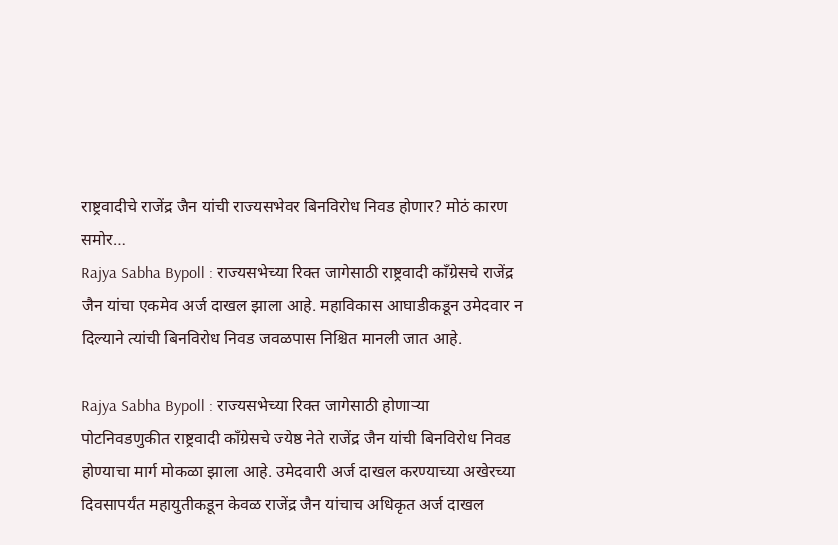राष्ट्रवादीचे राजेंद्र जैन यांची राज्यसभेवर बिनविरोध निवड होणार? मोठं कारण समोर…
Rajya Sabha Bypoll : राज्यसभेच्या रिक्त जागेसाठी राष्ट्रवादी काँग्रेसचे राजेंद्र जैन यांचा एकमेव अर्ज दाखल झाला आहे. महाविकास आघाडीकडून उमेदवार न दिल्याने त्यांची बिनविरोध निवड जवळपास निश्चित मानली जात आहे.

Rajya Sabha Bypoll : राज्यसभेच्या रिक्त जागेसाठी होणाऱ्या पोटनिवडणुकीत राष्ट्रवादी काँग्रेसचे ज्येष्ठ नेते राजेंद्र जैन यांची बिनविरोध निवड होण्याचा मार्ग मोकळा झाला आहे. उमेदवारी अर्ज दाखल करण्याच्या अखेरच्या दिवसापर्यंत महायुतीकडून केवळ राजेंद्र जैन यांचाच अधिकृत अर्ज दाखल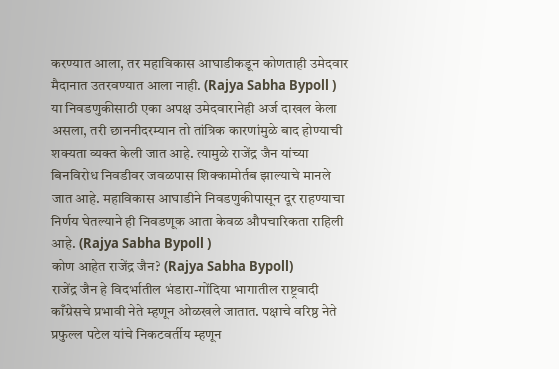करण्यात आला, तर महाविकास आघाडीकडून कोणताही उमेदवार मैदानात उतरवण्यात आला नाही. (Rajya Sabha Bypoll )
या निवडणुकीसाठी एका अपक्ष उमेदवारानेही अर्ज दाखल केला असला, तरी छाननीदरम्यान तो तांत्रिक कारणांमुळे बाद होण्याची शक्यता व्यक्त केली जात आहे. त्यामुळे राजेंद्र जैन यांच्या बिनविरोध निवडीवर जवळपास शिक्कामोर्तब झाल्याचे मानले जात आहे. महाविकास आघाडीने निवडणुकीपासून दूर राहण्याचा निर्णय घेतल्याने ही निवडणूक आता केवळ औपचारिकता राहिली आहे. (Rajya Sabha Bypoll )
कोण आहेत राजेंद्र जैन? (Rajya Sabha Bypoll)
राजेंद्र जैन हे विदर्भातील भंडारा-गोंदिया भागातील राष्ट्रवादी काँग्रेसचे प्रभावी नेते म्हणून ओळखले जातात. पक्षाचे वरिष्ठ नेते प्रफुल्ल पटेल यांचे निकटवर्तीय म्हणून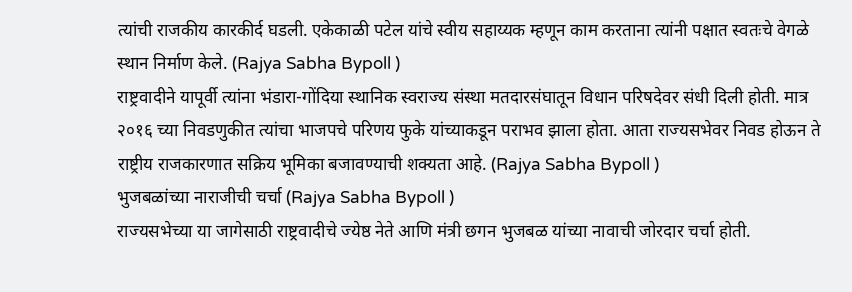त्यांची राजकीय कारकीर्द घडली. एकेकाळी पटेल यांचे स्वीय सहाय्यक म्हणून काम करताना त्यांनी पक्षात स्वतःचे वेगळे स्थान निर्माण केले. (Rajya Sabha Bypoll )
राष्ट्रवादीने यापूर्वी त्यांना भंडारा-गोंदिया स्थानिक स्वराज्य संस्था मतदारसंघातून विधान परिषदेवर संधी दिली होती. मात्र २०१६ च्या निवडणुकीत त्यांचा भाजपचे परिणय फुके यांच्याकडून पराभव झाला होता. आता राज्यसभेवर निवड होऊन ते राष्ट्रीय राजकारणात सक्रिय भूमिका बजावण्याची शक्यता आहे. (Rajya Sabha Bypoll )
भुजबळांच्या नाराजीची चर्चा (Rajya Sabha Bypoll )
राज्यसभेच्या या जागेसाठी राष्ट्रवादीचे ज्येष्ठ नेते आणि मंत्री छगन भुजबळ यांच्या नावाची जोरदार चर्चा होती.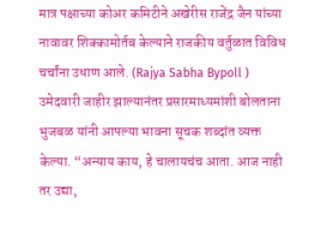मात्र पक्षाच्या कोअर कमिटीने अखेरीस राजेंद्र जैन यांच्या नावावर शिक्कामोर्तब केल्याने राजकीय वर्तुळात विविध चर्चांना उधाण आले. (Rajya Sabha Bypoll )
उमेदवारी जाहीर झाल्यानंतर प्रसारमाध्यमांशी बोलताना भुजबळ यांनी आपल्या भावना सूचक शब्दांत व्यक्त केल्या. “अन्याय काय, हे चालायचंच आता. आज नाही तर उद्या,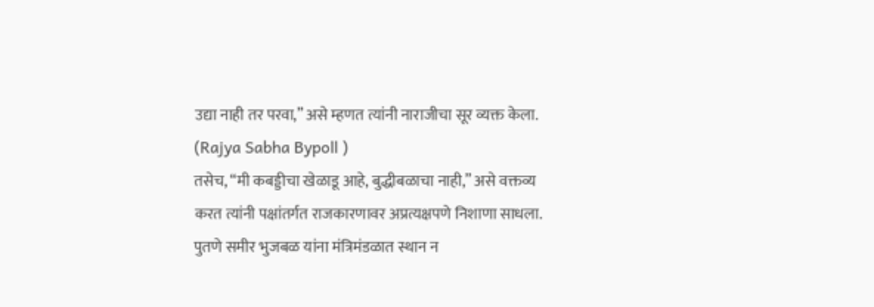उद्या नाही तर परवा,” असे म्हणत त्यांनी नाराजीचा सूर व्यक्त केला. (Rajya Sabha Bypoll )
तसेच, “मी कबड्डीचा खेळाडू आहे, बुद्धीबळाचा नाही,” असे वक्तव्य करत त्यांनी पक्षांतर्गत राजकारणावर अप्रत्यक्षपणे निशाणा साधला. पुतणे समीर भुजबळ यांना मंत्रिमंडळात स्थान न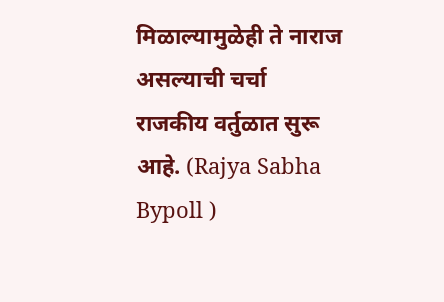मिळाल्यामुळेही ते नाराज असल्याची चर्चा राजकीय वर्तुळात सुरू आहे. (Rajya Sabha Bypoll )